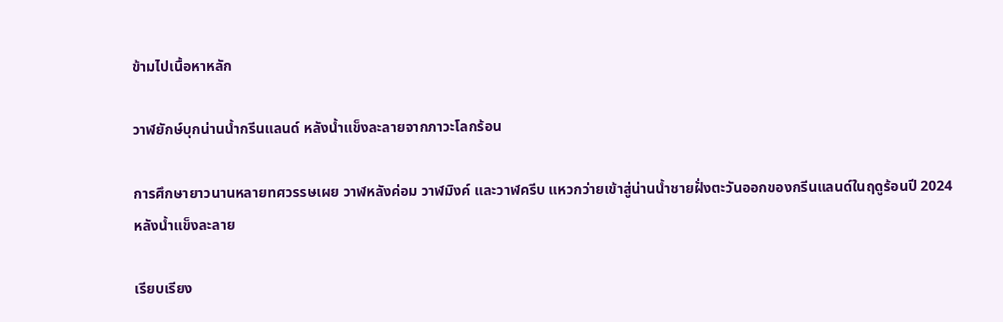ข้ามไปเนื้อหาหลัก

วาฬยักษ์บุกน่านน้ำกรีนแลนด์ หลังน้ำแข็งละลายจากภาวะโลกร้อน

การศึกษายาวนานหลายทศวรรษเผย วาฬหลังค่อม วาฬมิงค์ และวาฬครีบ แหวกว่ายเข้าสู่น่านน้ำชายฝั่งตะวันออกของกรีนแลนด์ในฤดูร้อนปี 2024 หลังน้ำแข็งละลาย

เรียบเรียง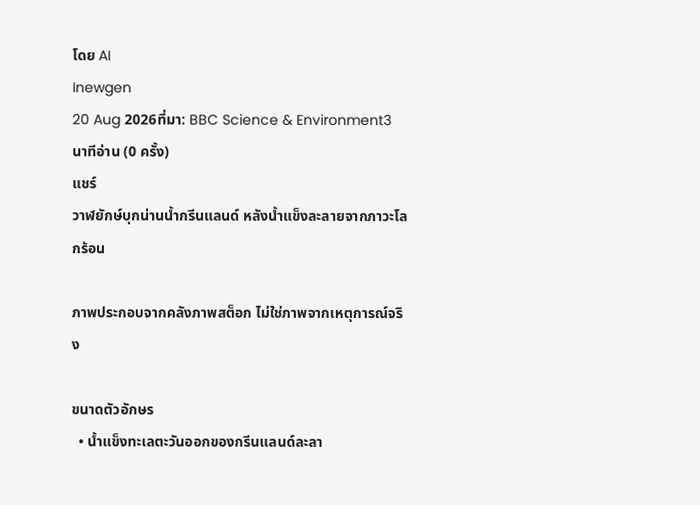โดย AI
Inewgen
20 Aug 2026ที่มา: BBC Science & Environment3 นาทีอ่าน (0 ครั้ง)
แชร์
วาฬยักษ์บุกน่านน้ำกรีนแลนด์ หลังน้ำแข็งละลายจากภาวะโลกร้อน

ภาพประกอบจากคลังภาพสต็อก ไม่ใช่ภาพจากเหตุการณ์จริง

ขนาดตัวอักษร
  • น้ำแข็งทะเลตะวันออกของกรีนแลนด์ละลา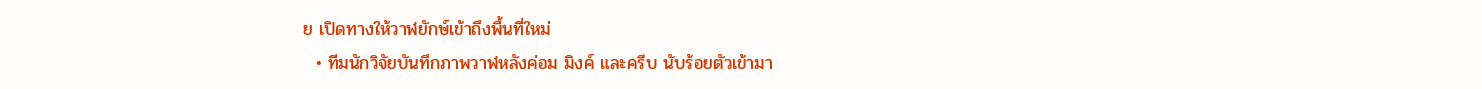ย เปิดทางให้วาฬยักษ์เข้าถึงพื้นที่ใหม่
  • ทีมนักวิจัยบันทึกภาพวาฬหลังค่อม มิงค์ และครีบ นับร้อยตัวเข้ามา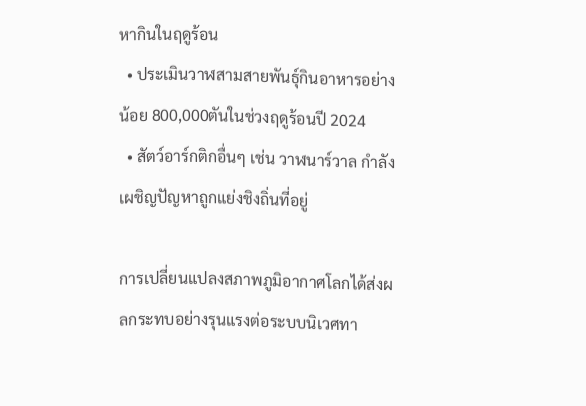หากินในฤดูร้อน
  • ประเมินวาฬสามสายพันธุ์กินอาหารอย่างน้อย 800,000ตันในช่วงฤดูร้อนปี 2024
  • สัตว์อาร์กติกอื่นๆ เช่น วาฬนาร์วาล กำลังเผชิญปัญหาถูกแย่งชิงถิ่นที่อยู่

การเปลี่ยนแปลงสภาพภูมิอากาศโลกได้ส่งผลกระทบอย่างรุนแรงต่อระบบนิเวศทา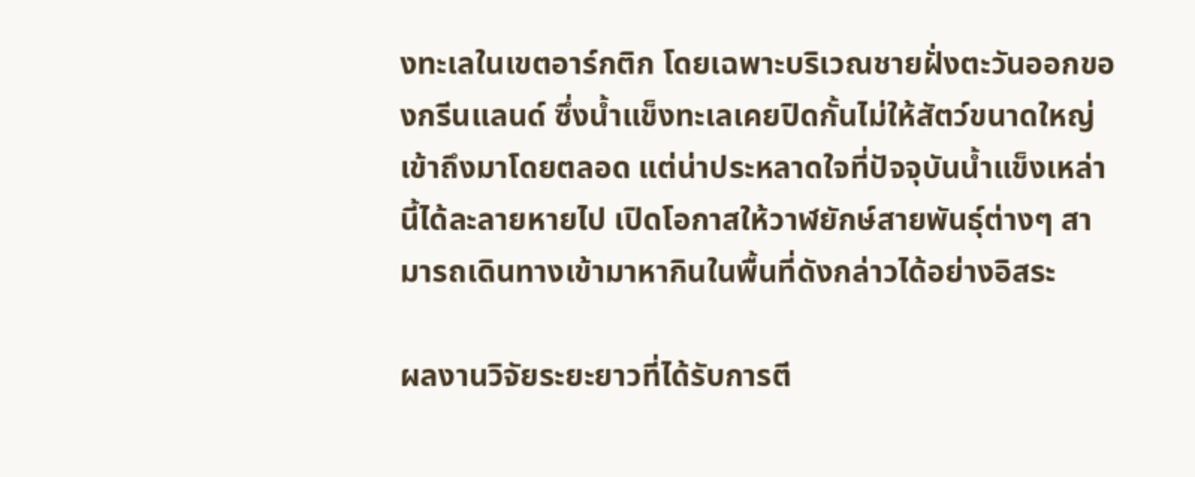งทะเลในเขตอาร์กติก โดยเฉพาะบริเวณชายฝั่งตะวันออกของกรีนแลนด์ ซึ่งน้ำแข็งทะเลเคยปิดกั้นไม่ให้สัตว์ขนาดใหญ่เข้าถึงมาโดยตลอด แต่น่าประหลาดใจที่ปัจจุบันน้ำแข็งเหล่านี้ได้ละลายหายไป เปิดโอกาสให้วาฬยักษ์สายพันธุ์ต่างๆ สามารถเดินทางเข้ามาหากินในพื้นที่ดังกล่าวได้อย่างอิสระ

ผลงานวิจัยระยะยาวที่ได้รับการตี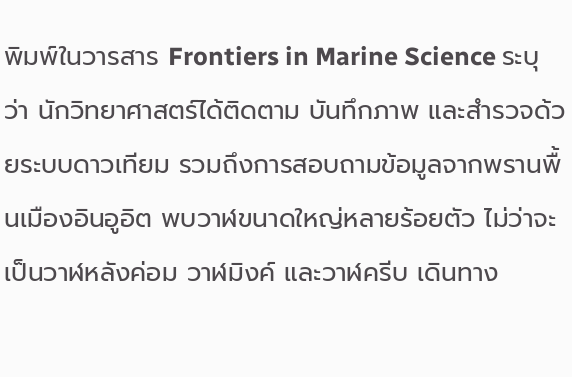พิมพ์ในวารสาร Frontiers in Marine Science ระบุว่า นักวิทยาศาสตร์ได้ติดตาม บันทึกภาพ และสำรวจด้วยระบบดาวเทียม รวมถึงการสอบถามข้อมูลจากพรานพื้นเมืองอินอูอิต พบวาฬขนาดใหญ่หลายร้อยตัว ไม่ว่าจะเป็นวาฬหลังค่อม วาฬมิงค์ และวาฬครีบ เดินทาง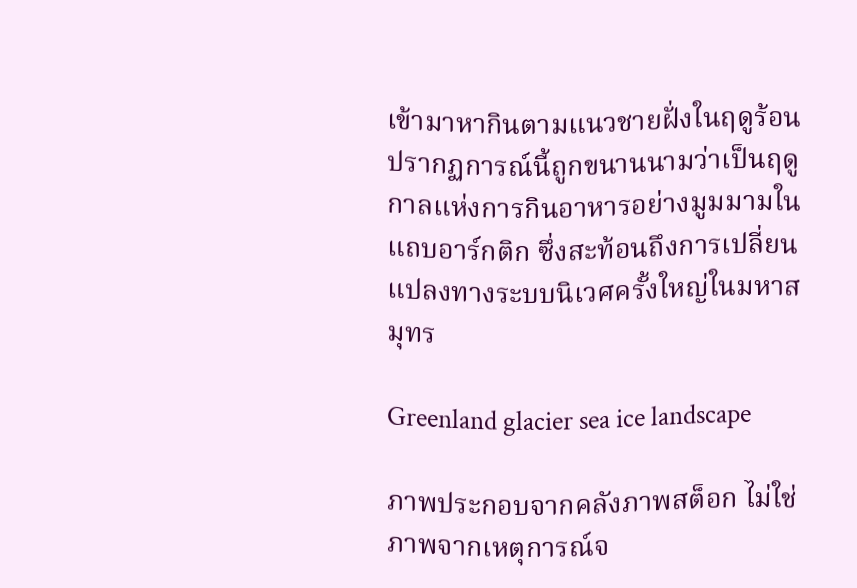เข้ามาหากินตามแนวชายฝั่งในฤดูร้อน ปรากฏการณ์นี้ถูกขนานนามว่าเป็นฤดูกาลแห่งการกินอาหารอย่างมูมมามในแถบอาร์กติก ซึ่งสะท้อนถึงการเปลี่ยนแปลงทางระบบนิเวศครั้งใหญ่ในมหาสมุทร

Greenland glacier sea ice landscape

ภาพประกอบจากคลังภาพสต็อก ไม่ใช่ภาพจากเหตุการณ์จ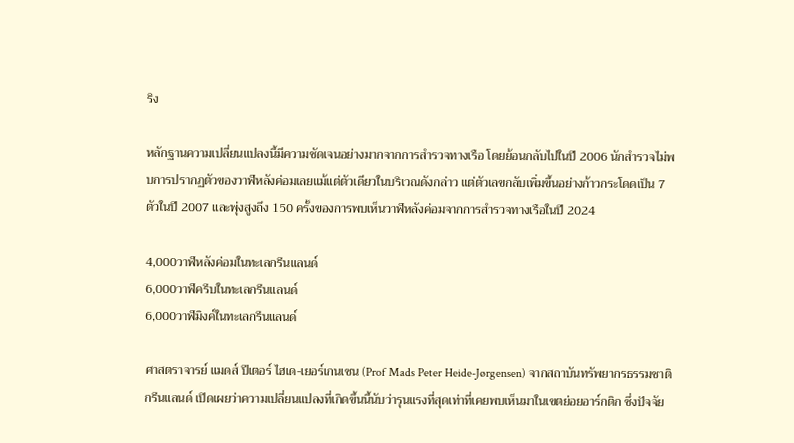ริง

หลักฐานความเปลี่ยนแปลงนี้มีความชัดเจนอย่างมากจากการสำรวจทางเรือ โดยย้อนกลับไปในปี 2006 นักสำรวจไม่พบการปรากฏตัวของวาฬหลังค่อมเลยแม้แต่ตัวเดียวในบริเวณดังกล่าว แต่ตัวเลขกลับเพิ่มขึ้นอย่างก้าวกระโดดเป็น 7 ตัวในปี 2007 และพุ่งสูงถึง 150 ครั้งของการพบเห็นวาฬหลังค่อมจากการสำรวจทางเรือในปี 2024

4,000วาฬหลังค่อมในทะเลกรีนแลนด์
6,000วาฬครีบในทะเลกรีนแลนด์
6,000วาฬมิงค์ในทะเลกรีนแลนด์

ศาสตราจารย์ แมดส์ ปีเตอร์ ไฮเด-เยอร์เกนเซน (Prof Mads Peter Heide-Jørgensen) จากสถาบันทรัพยากรธรรมชาติกรีนแลนด์ เปิดเผยว่าความเปลี่ยนแปลงที่เกิดขึ้นนี้นับว่ารุนแรงที่สุดเท่าที่เคยพบเห็นมาในเขตย่อยอาร์กติก ซึ่งปัจจัย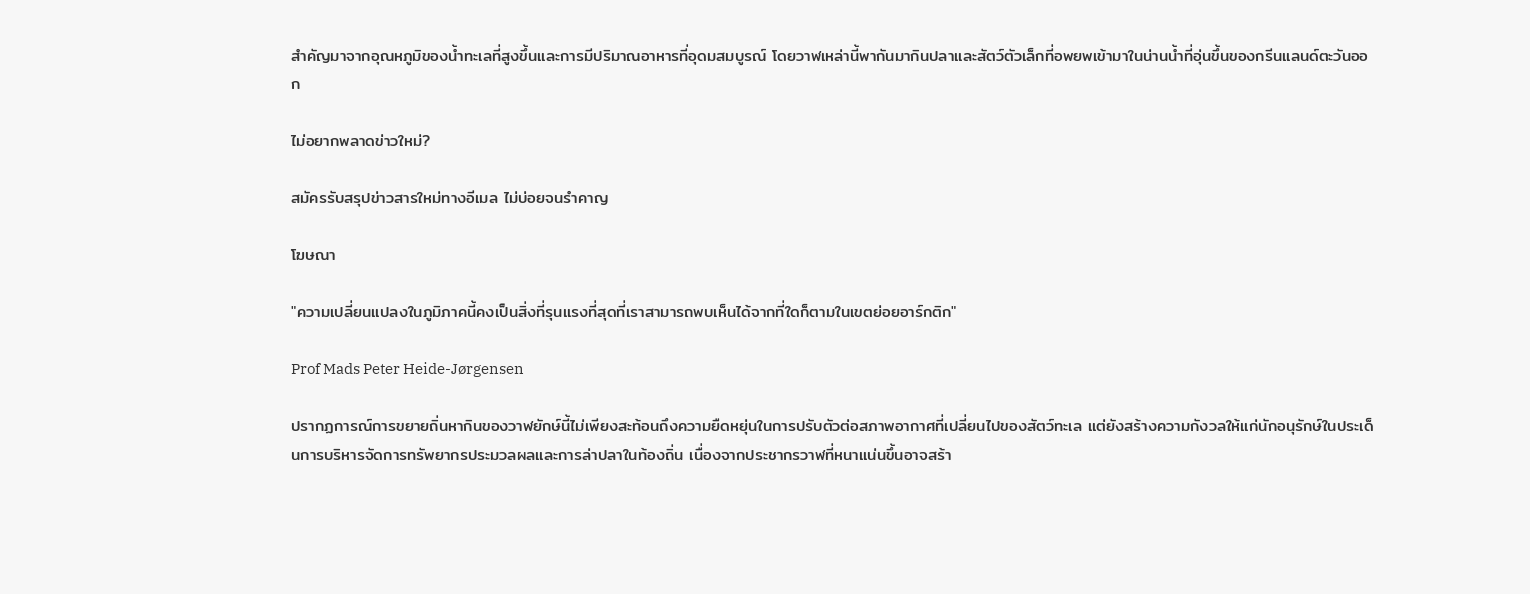สำคัญมาจากอุณหภูมิของน้ำทะเลที่สูงขึ้นและการมีปริมาณอาหารที่อุดมสมบูรณ์ โดยวาฬเหล่านี้พากันมากินปลาและสัตว์ตัวเล็กที่อพยพเข้ามาในน่านน้ำที่อุ่นขึ้นของกรีนแลนด์ตะวันออก

ไม่อยากพลาดข่าวใหม่?

สมัครรับสรุปข่าวสารใหม่ทางอีเมล ไม่บ่อยจนรำคาญ

โฆษณา

"ความเปลี่ยนแปลงในภูมิภาคนี้คงเป็นสิ่งที่รุนแรงที่สุดที่เราสามารถพบเห็นได้จากที่ใดก็ตามในเขตย่อยอาร์กติก"

Prof Mads Peter Heide-Jørgensen

ปรากฏการณ์การขยายถิ่นหากินของวาฬยักษ์นี้ไม่เพียงสะท้อนถึงความยืดหยุ่นในการปรับตัวต่อสภาพอากาศที่เปลี่ยนไปของสัตว์ทะเล แต่ยังสร้างความกังวลให้แก่นักอนุรักษ์ในประเด็นการบริหารจัดการทรัพยากรประมวลผลและการล่าปลาในท้องถิ่น เนื่องจากประชากรวาฬที่หนาแน่นขึ้นอาจสร้า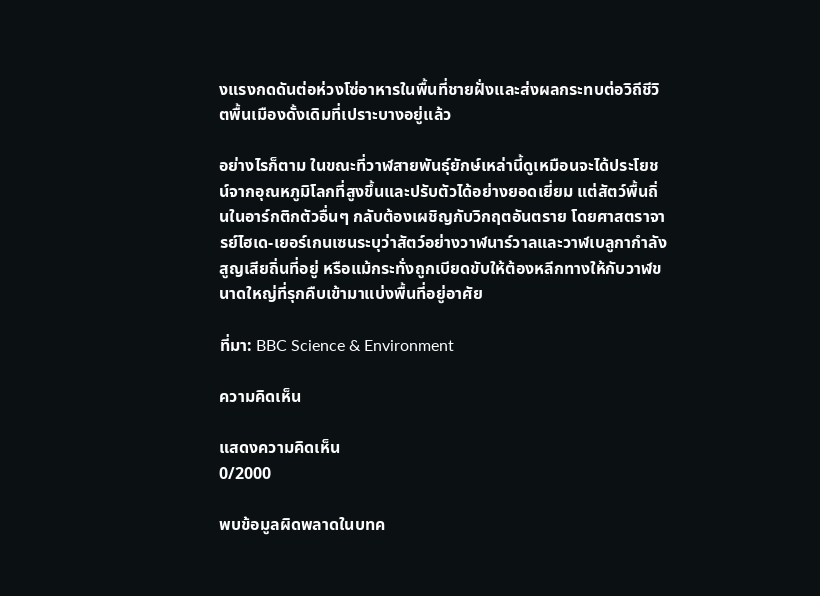งแรงกดดันต่อห่วงโซ่อาหารในพื้นที่ชายฝั่งและส่งผลกระทบต่อวิถีชีวิตพื้นเมืองดั้งเดิมที่เปราะบางอยู่แล้ว

อย่างไรก็ตาม ในขณะที่วาฬสายพันธุ์ยักษ์เหล่านี้ดูเหมือนจะได้ประโยชน์จากอุณหภูมิโลกที่สูงขึ้นและปรับตัวได้อย่างยอดเยี่ยม แต่สัตว์พื้นถิ่นในอาร์กติกตัวอื่นๆ กลับต้องเผชิญกับวิกฤตอันตราย โดยศาสตราจารย์ไฮเด-เยอร์เกนเซนระบุว่าสัตว์อย่างวาฬนาร์วาลและวาฬเบลูกากำลังสูญเสียถิ่นที่อยู่ หรือแม้กระทั่งถูกเบียดขับให้ต้องหลีกทางให้กับวาฬขนาดใหญ่ที่รุกคืบเข้ามาแบ่งพื้นที่อยู่อาศัย

ที่มา: BBC Science & Environment

ความคิดเห็น

แสดงความคิดเห็น
0/2000

พบข้อมูลผิดพลาดในบทค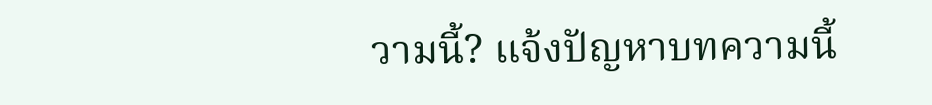วามนี้? แจ้งปัญหาบทความนี้